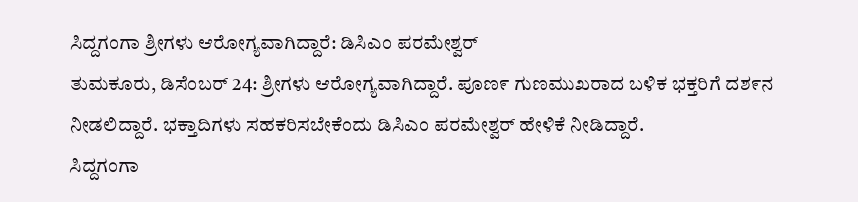ಸಿದ್ದಗಂಗಾ ಶ್ರೀಗಳು ಆರೋಗ್ಯವಾಗಿದ್ದಾರೆ: ಡಿಸಿಎಂ ಪರಮೇಶ್ವರ್
ತುಮಕೂರು, ಡಿಸೆಂಬರ್ 24: ಶ್ರೀಗಳು ಆರೋಗ್ಯವಾಗಿದ್ದಾರೆ. ಪೂಣ೯ ಗುಣಮುಖರಾದ ಬಳಿಕ ಭಕ್ತರಿಗೆ ದಶ೯ನ ನೀಡಲಿದ್ದಾರೆ. ಭಕ್ತಾದಿಗಳು ಸಹಕರಿಸಬೇಕೆಂದು ಡಿಸಿಎಂ ಪರಮೇಶ್ವರ್ ಹೇಳಿಕೆ ನೀಡಿದ್ದಾರೆ.
ಸಿದ್ದಗಂಗಾ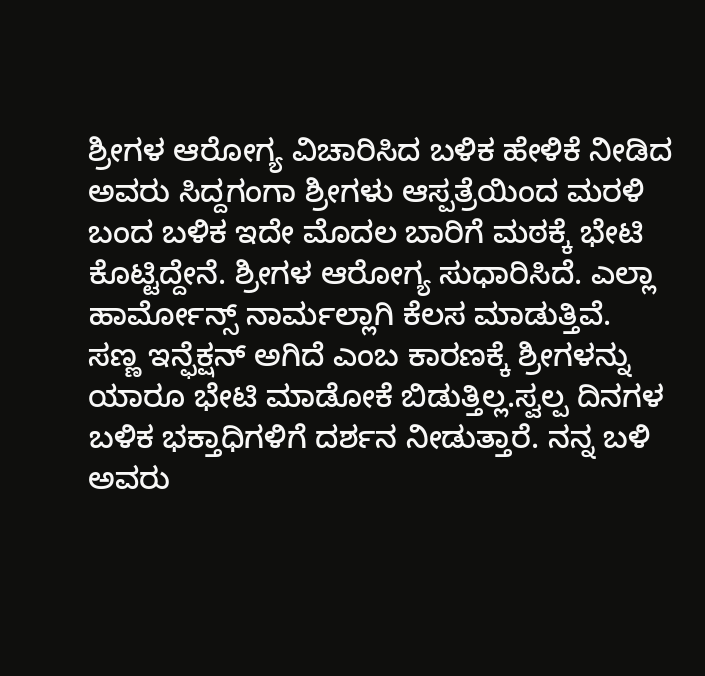ಶ್ರೀಗಳ ಆರೋಗ್ಯ ವಿಚಾರಿಸಿದ ಬಳಿಕ ಹೇಳಿಕೆ ನೀಡಿದ ಅವರು ಸಿದ್ದಗಂಗಾ ಶ್ರೀಗಳು ಆಸ್ಪತ್ರೆಯಿಂದ ಮರಳಿ ಬಂದ ಬಳಿಕ ಇದೇ ಮೊದಲ ಬಾರಿಗೆ ಮಠಕ್ಕೆ ಭೇಟಿ ಕೊಟ್ಟಿದ್ದೇನೆ. ಶ್ರೀಗಳ ಆರೋಗ್ಯ ಸುಧಾರಿಸಿದೆ. ಎಲ್ಲಾ ಹಾರ್ಮೋನ್ಸ್ ನಾರ್ಮಲ್ಲಾಗಿ ಕೆಲಸ ಮಾಡುತ್ತಿವೆ.
ಸಣ್ಣ ಇನ್ಫೆಕ್ಷನ್ ಅಗಿದೆ ಎಂಬ ಕಾರಣಕ್ಕೆ ಶ್ರೀಗಳನ್ನು ಯಾರೂ ಭೇಟಿ ಮಾಡೋಕೆ ಬಿಡುತ್ತಿಲ್ಲ.ಸ್ವಲ್ಪ ದಿನಗಳ ಬಳಿಕ ಭಕ್ತಾಧಿಗಳಿಗೆ ದರ್ಶನ ನೀಡುತ್ತಾರೆ. ನನ್ನ ಬಳಿ ಅವರು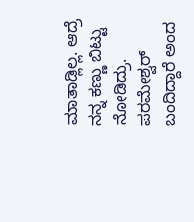ಮಾತಾಡ್ಲಿಲ್ಲ. ಆದ್ರೆ ನನ್ನ ಕಣ್ಣು ಬಿಟ್ಟು ನೋಡಿದ್ರು. ಪರಮೇಶ್ವರ್ ಬಂದಿದ್ದಾರೆ ಅಂದ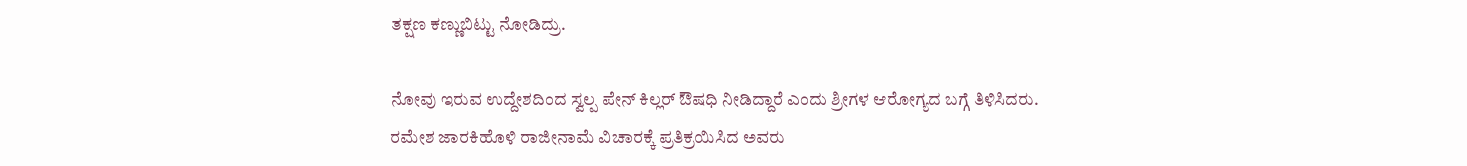ತಕ್ಷಣ ಕಣ್ಣುಬಿಟ್ಟು ನೋಡಿದ್ರು.

ನೋವು ಇರುವ ಉದ್ದೇಶದಿಂದ ಸ್ವಲ್ಪ ಪೇನ್ ಕಿಲ್ಲರ್ ಔಷಧಿ ನೀಡಿದ್ದಾರೆ ಎಂದು ಶ್ರೀಗಳ ಆರೋಗ್ಯದ ಬಗ್ಗೆ ತಿಳಿಸಿದರು.
ರಮೇಶ ಜಾರಕಿಹೊಳಿ ರಾಜೀನಾಮೆ ವಿಚಾರಕ್ಕೆ ಪ್ರತಿಕ್ರಯಿಸಿದ ಅವರು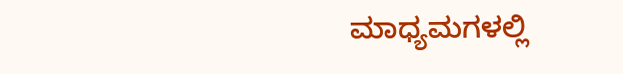ಮಾಧ್ಯಮಗಳಲ್ಲಿ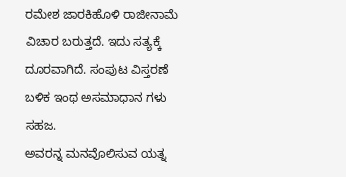ರಮೇಶ ಜಾರಕಿಹೊಳಿ ರಾಜೀನಾಮೆ ವಿಚಾರ ಬರುತ್ತದೆ. ಇದು ಸತ್ಯಕ್ಕೆ ದೂರವಾಗಿದೆ. ಸಂಪುಟ ವಿಸ್ತರಣೆ ಬಳಿಕ ಇಂಥ ಅಸಮಾಧಾನ ಗಳು ಸಹಜ.
ಅವರನ್ನ ಮನವೊಲಿಸುವ ಯತ್ನ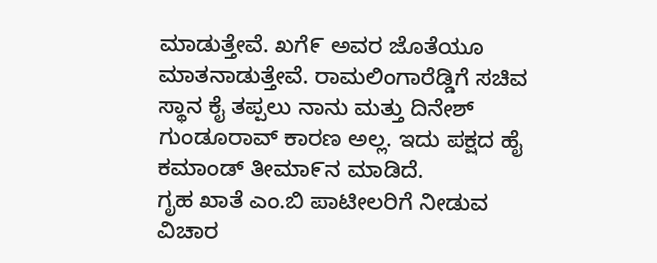ಮಾಡುತ್ತೇವೆ. ಖಗೆ೯ ಅವರ ಜೊತೆಯೂ ಮಾತನಾಡುತ್ತೇವೆ. ರಾಮಲಿಂಗಾರೆಡ್ಡಿಗೆ ಸಚಿವ ಸ್ಥಾನ ಕೈ ತಪ್ಪಲು ನಾನು ಮತ್ತು ದಿನೇಶ್ ಗುಂಡೂರಾವ್ ಕಾರಣ ಅಲ್ಲ. ಇದು ಪಕ್ಷದ ಹೈ ಕಮಾಂಡ್ ತೀಮಾ೯ನ ಮಾಡಿದೆ.
ಗೃಹ ಖಾತೆ ಎಂ.ಬಿ ಪಾಟೀಲರಿಗೆ ನೀಡುವ ವಿಚಾರ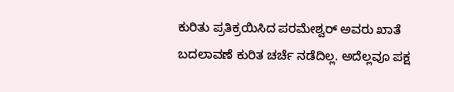ಕುರಿತು ಪ್ರತಿಕ್ರಯಿಸಿದ ಪರಮೇಶ್ವರ್ ಅವರು ಖಾತೆ ಬದಲಾವಣೆ ಕುರಿತ ಚರ್ಚೆ ನಡೆದಿಲ್ಲ. ಅದೆಲ್ಲವೂ ಪಕ್ಷ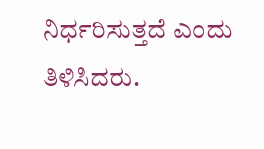ನಿರ್ಧರಿಸುತ್ತದೆ ಎಂದು ತಿಳಿಸಿದರು.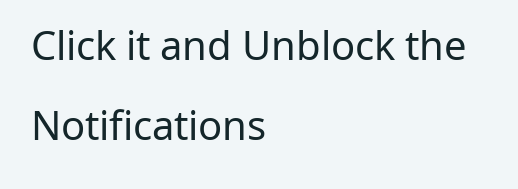Click it and Unblock the Notifications